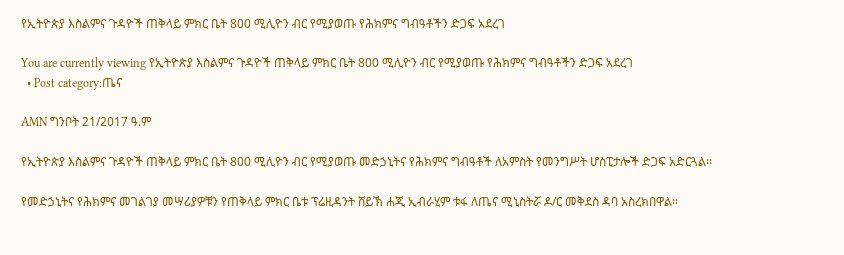የኢትዮጵያ እስልምና ጉዳዮች ጠቅላይ ምክር ቤት 800 ሚሊዮን ብር የሚያወጡ የሕክምና ግብዓቶችን ድጋፍ አደረገ

You are currently viewing የኢትዮጵያ እስልምና ጉዳዮች ጠቅላይ ምክር ቤት 800 ሚሊዮን ብር የሚያወጡ የሕክምና ግብዓቶችን ድጋፍ አደረገ
  • Post category:ጤና

AMN ግንቦት 21/2017 ዓ.ም

የኢትዮጵያ እስልምና ጉዳዮች ጠቅላይ ምክር ቤት 800 ሚሊዮን ብር የሚያወጡ መድኃኒትና የሕክምና ግብዓቶች ለአምስት የመንግሥት ሆስፒታሎች ድጋፍ አድርጓል፡፡

የመድኃኒትና የሕክምና መገልገያ መሣሪያዎቹን የጠቅላይ ምክር ቤቱ ፕሬዚዳንት ሸይኽ ሐጂ ኢብራሂም ቱፋ ለጤና ሚኒስትሯ ዶ/ር መቅደስ ዳባ አስረክበዋል።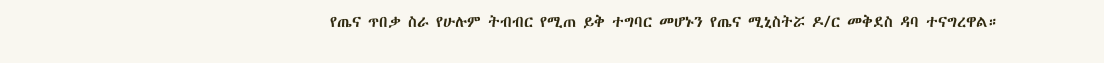የጤና ጥበቃ ስራ የሁሉም ትብብር የሚጠ ይቅ ተግባር መሆኑን የጤና ሚኒስትሯ ዶ/ር መቅደስ ዳባ ተናግረዋል።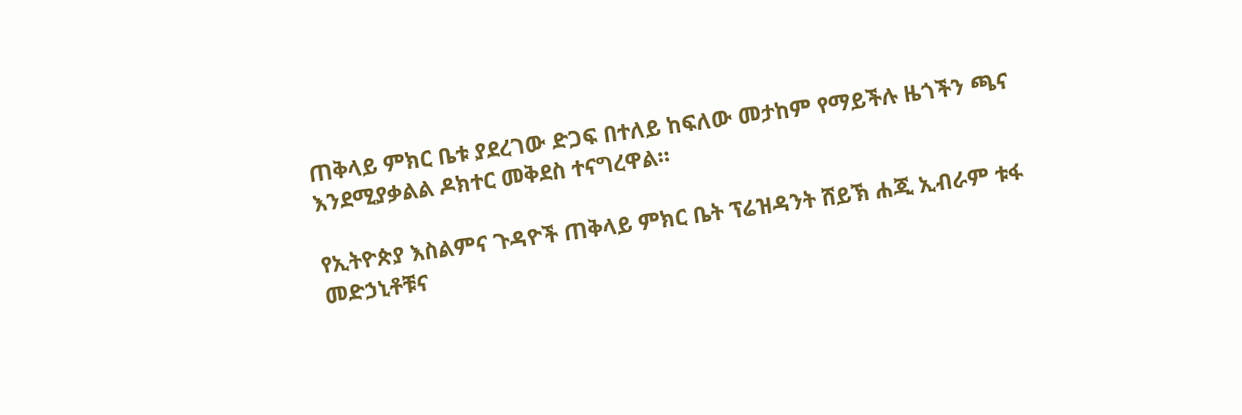ጠቅላይ ምክር ቤቱ ያደረገው ድጋፍ በተለይ ከፍለው መታከም የማይችሉ ዜጎችን ጫና እንደሚያቃልል ዶክተር መቅደስ ተናግረዋል።

የኢትዮጵያ እስልምና ጉዳዮች ጠቅላይ ምክር ቤት ፕሬዝዳንት ሸይኽ ሐጂ ኢብራም ቱፋ መድኃኒቶቹና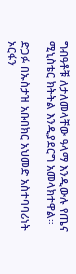ግብዓቶቹ ለታለመላቸው ዓላማ እንዲውሉ የጤና ሚኒስቴር ክትትል እንዲያደርግ አመላክተዋል።

ድጋፉ በኡስታዝ አቡበክር አህመድ አስተባባሪነት ኦርፋን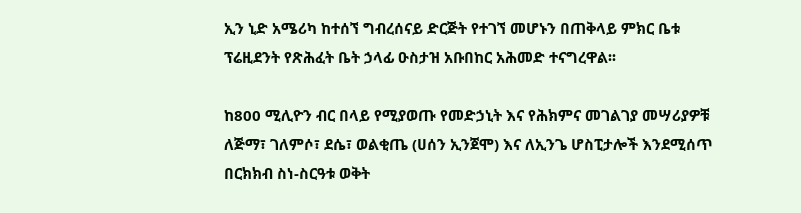ኢን ኒድ አሜሪካ ከተሰኘ ግብረሰናይ ድርጅት የተገኘ መሆኑን በጠቅላይ ምክር ቤቱ ፕሬዚደንት የጽሕፈት ቤት ኃላፊ ዑስታዝ አቡበከር አሕመድ ተናግረዋል፡፡

ከ800 ሚሊዮን ብር በላይ የሚያወጡ የመድኃኒት እና የሕክምና መገልገያ መሣሪያዎቹ ለጅማ፣ ገለምሶ፣ ደሴ፣ ወልቂጤ (ሀሰን ኢንጀሞ) እና ለኢንጌ ሆስፒታሎች እንደሚሰጥ በርክክብ ስነ-ስርዓቱ ወቅት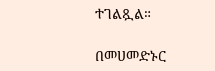ተገልጿል።

በመሀመድኑር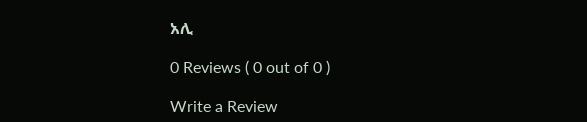አሊ

0 Reviews ( 0 out of 0 )

Write a Review